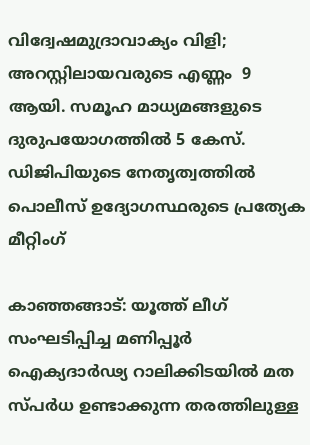വിദ്വേഷമുദ്രാവാക്യം വിളി; അറസ്റ്റിലായവരുടെ എണ്ണം  9 ആയി. സമൂഹ മാധ്യമങ്ങളുടെ ദുരുപയോഗത്തിൽ 5 കേസ്. ഡിജിപിയുടെ നേതൃത്വത്തിൽ  പൊലീസ് ഉദ്യോഗസ്ഥരുടെ പ്രത്യേക മീറ്റിംഗ്

കാഞ്ഞങ്ങാട്‌: യൂത്ത്‌ ലീഗ്‌ സംഘടിപ്പിച്ച മണിപ്പൂർ ഐക്യദാർഢ്യ റാലിക്കിടയില്‍ മത സ്‌പര്‍ധ ഉണ്ടാക്കുന്ന തരത്തിലുള്ള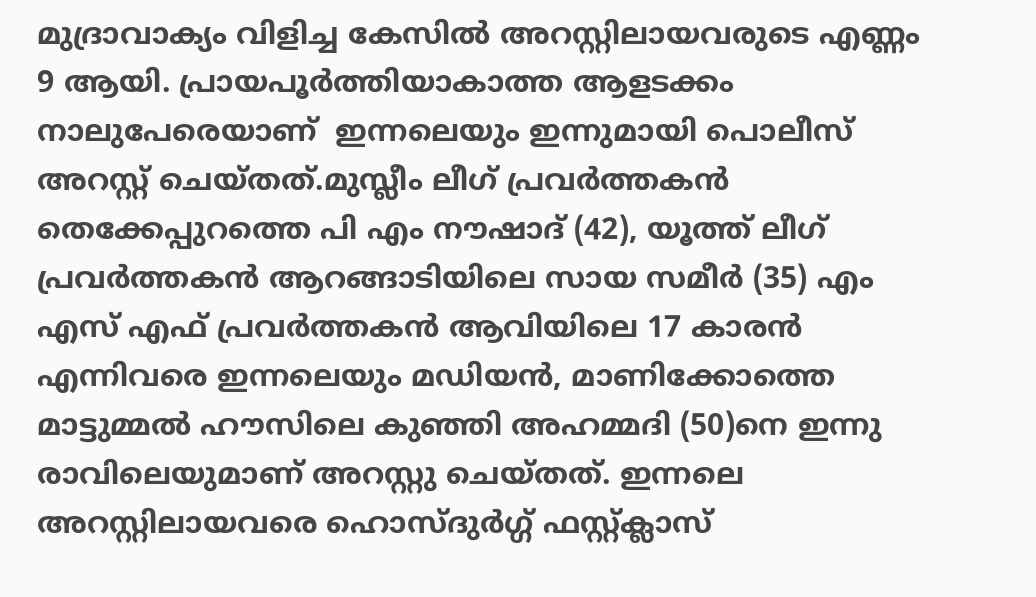മുദ്രാവാക്യം വിളിച്ച കേസില്‍ അറസ്റ്റിലായവരുടെ എണ്ണം 9 ആയി. പ്രായപൂര്‍ത്തിയാകാത്ത ആളടക്കം നാലുപേരെയാണ്  ഇന്നലെയും ഇന്നുമായി പൊലീസ് അറസ്റ്റ് ചെയ്തത്.മുസ്ലീം ലീഗ്‌ പ്രവര്‍ത്തകന്‍ തെക്കേപ്പുറത്തെ പി എം നൗഷാദ്‌ (42), യൂത്ത്‌ ലീഗ്‌ പ്രവര്‍ത്തകന്‍ ആറങ്ങാടിയിലെ സായ സമീര്‍ (35) എം എസ്‌ എഫ്‌ പ്രവര്‍ത്തകന്‍ ആവിയിലെ 17 കാരന്‍ എന്നിവരെ ഇന്നലെയും മഡിയന്‍, മാണിക്കോത്തെ മാട്ടുമ്മല്‍ ഹൗസിലെ കുഞ്ഞി അഹമ്മദി (50)നെ ഇന്നു രാവിലെയുമാണ്‌ അറസ്റ്റു ചെയ്‌തത്‌. ഇന്നലെ അറസ്റ്റിലായവരെ ഹൊസ്‌ദുര്‍ഗ്ഗ്‌ ഫസ്റ്റ്‌ക്ലാസ്‌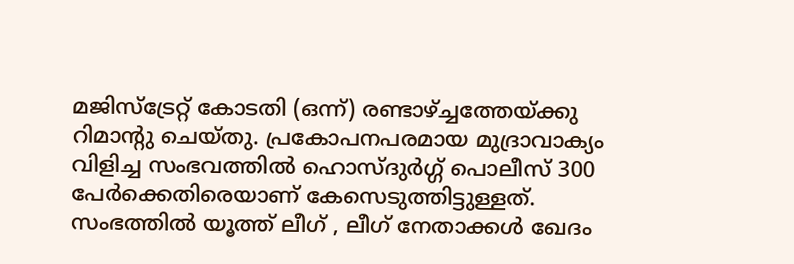മജിസ്‌ട്രേറ്റ്‌ കോടതി (ഒന്ന്‌) രണ്ടാഴ്‌ച്ചത്തേയ്‌ക്കു റിമാന്റു ചെയ്‌തു. പ്രകോപനപരമായ മുദ്രാവാക്യം വിളിച്ച സംഭവത്തില്‍ ഹൊസ്‌ദുര്‍ഗ്ഗ്‌ പൊലീസ്‌ 300 പേര്‍ക്കെതിരെയാണ്‌ കേസെടുത്തിട്ടുള്ളത്‌. സംഭത്തിൽ യൂത്ത് ലീഗ് , ലീഗ് നേതാക്കൾ ഖേദം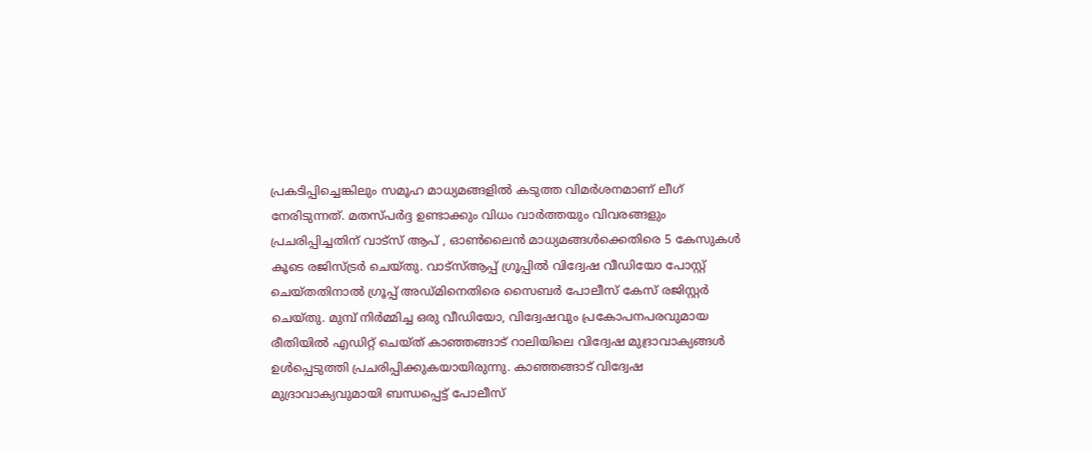പ്രകടിപ്പിച്ചെങ്കിലും സമൂഹ മാധ്യമങ്ങളിൽ കടുത്ത വിമർശനമാണ് ലീഗ് നേരിടുന്നത്. മതസ്പർദ്ദ ഉണ്ടാക്കും വിധം വാർത്തയും വിവരങ്ങളും പ്രചരിപ്പിച്ചതിന് വാട്സ് ആപ് , ഓൺലൈൻ മാധ്യമങ്ങൾക്കെതിരെ 5 കേസുകൾ കൂടെ രജിസ്ട്രർ ചെയ്തു. വാട്‌സ്ആപ്പ് ഗ്രൂപ്പില്‍ വിദ്വേഷ വീഡിയോ പോസ്റ്റ് ചെയ്തതിനാല്‍ ഗ്രൂപ്പ് അഡ്മിനെതിരെ സൈബര്‍ പോലീസ് കേസ് രജിസ്റ്റര്‍ ചെയ്തു. മുമ്പ് നിര്‍മ്മിച്ച ഒരു വീഡിയോ, വിദ്വേഷവും പ്രകോപനപരവുമായ രീതിയില്‍ എഡിറ്റ് ചെയ്ത് കാഞ്ഞങ്ങാട് റാലിയിലെ വിദ്വേഷ മുദ്രാവാക്യങ്ങള്‍ ഉള്‍പ്പെടുത്തി പ്രചരിപ്പിക്കുകയായിരുന്നു. കാഞ്ഞങ്ങാട് വിദ്വേഷ മുദ്രാവാക്യവുമായി ബന്ധപ്പെട്ട് പോലീസ്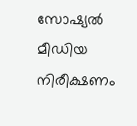സോഷ്യല്‍ മീഡിയ നിരീക്ഷണം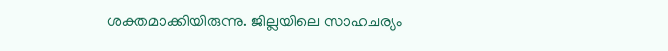ശക്തമാക്കിയിരുന്നു. ജില്ലയിലെ സാഹചര്യം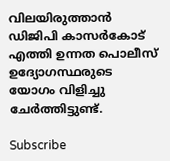വിലയിരുത്താൻ ഡിജിപി കാസർകോട് എത്തി ഉന്നത പൊലീസ് ഉദ്യോഗസ്ഥരുടെ യോഗം വിളിച്ചു  ചേർത്തിട്ടുണ്ട്.

Subscribe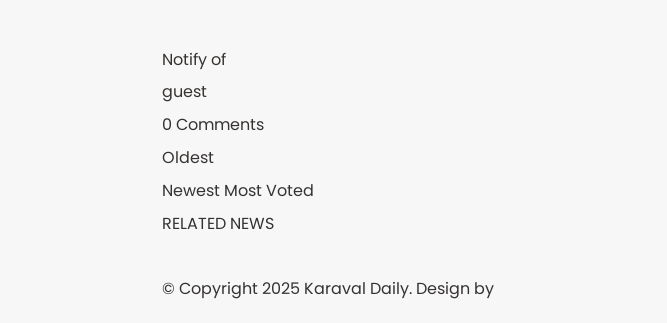Notify of
guest
0 Comments
Oldest
Newest Most Voted
RELATED NEWS

© Copyright 2025 Karaval Daily. Design by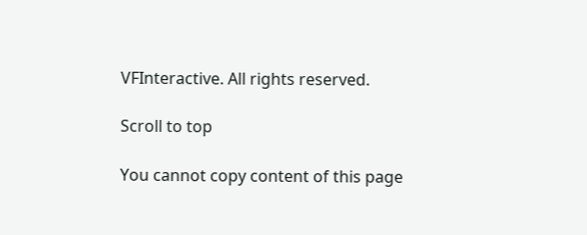VFInteractive. All rights reserved.

Scroll to top

You cannot copy content of this page